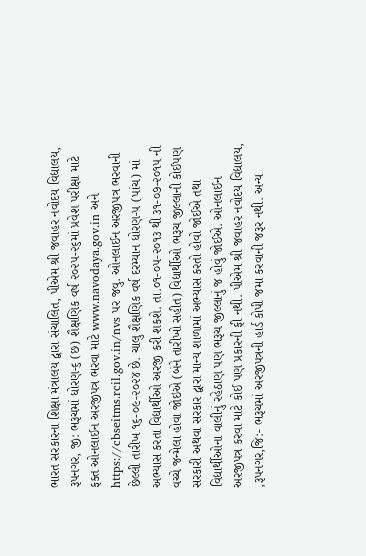ભારત સરકારના શિક્ષા મંત્રાલય દ્વારા સંચાલિત, પીએમ શ્રી જવાહર નવોદય વિદ્યાલય, રૂપનગર, જી: ભરૂચમાં ધોરણ-૬ (છ) શૈક્ષણિક વર્ષ ૨૦૨૫-૨૬માં પ્રવેશ પરીક્ષા માટે ફક્ત ઓનલાઈન અરજીપત્ર ભરવા માટે www.navodaya.gov.in અને https://cbseitms.rcil.gov.in/nvs પર જવુ. ઓનલાઈન અરજીપત્ર ભરવાની છેલ્લી તારીખ ૧૬-૦૯-૨૦૨૪ છે. ચાલુ શૈક્ષણિક વર્ષ દરમ્યાન ધોરણ-૫ (પાંચ) માં અભ્યાસ કરતા વિદ્યાર્થીઓ અરજી કરી શકશે. તા.૦૧-૦૫-૨૦૧૩ થી ૩૧-૦૭-૨૦૧૫ ની વચ્ચે જન્મેલા હોવા જોઇએ (બંને તારીખો સહીત) વિદ્યાર્થીઓ ભરૂચ જીલ્લાની કોઈપણ સરકારી અથવા સરકાર દ્વારા માન્ય શાળામાં અભ્યાસ કરતો હોવો જોઈએ તથા વિદ્યાર્થીઓના વાલીનું રહેઠાણ પણ ભરૂચ જીલ્લાનું જ હોવું જોઈએ. ઓનલાઈન અરજીપત્ર કરવા માટે કોઈ પણ પ્રકારની ફી નથી. પીએમ શ્રી જવાહર નવોદય વિદ્યાલય, ,રૂપનગર,જિ:- ભરૂચમાં અરજીપત્રની હાર્ડ કોપી જમા કરવાની જરૂર નથી. અન્ય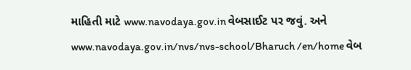માહિતી માટે www.navodaya.gov.in વેબસાઈટ પર જવું. અને www.navodaya.gov.in/nvs/nvs-school/Bharuch /en/home વેબ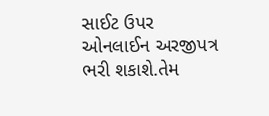સાઈટ ઉપર ઓનલાઈન અરજીપત્ર ભરી શકાશે.તેમ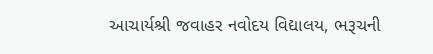આચાર્યશ્રી જવાહર નવોદય વિદ્યાલય, ભરૂચની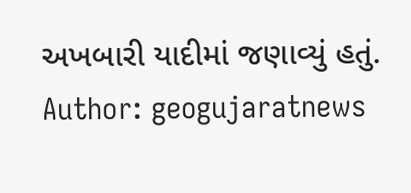અખબારી યાદીમાં જણાવ્યું હતું.
Author: geogujaratnews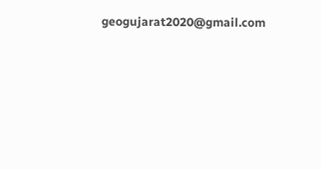geogujarat2020@gmail.com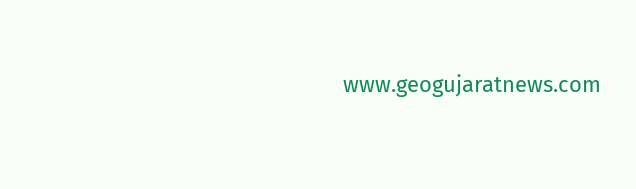www.geogujaratnews.com